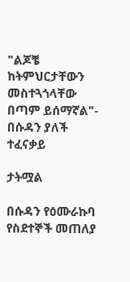"ልጆቼ ከትምህርታቸውን መስተጓጎላቸው በጣም ይሰማኛል"- በሱዳን ያለች ተፈናቃይ

ታትሟል

በሱዳን የዕሙራኩባ የስደተኞች መጠለያ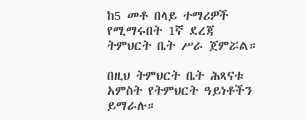ከ5 መቶ በላይ ተማሪዎች የሚማሩበት 1ኛ ደረጃ ትምህርት ቤት ሥራ ጀምሯል።

በዚህ ትምህርት ቤት ሕጻናቱ አምስት የትምህርት ዓይነቶችን ይማራሉ።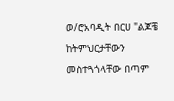ወ/ሮአባዲት በርሀ "ልጆቼ ከትምህርታቸውን መስተጓጎላቸው በጣም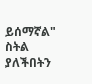ይሰማኛል" ስትል ያለችበትን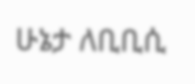ሁኔታ ለቢቢሲ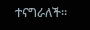ተናግራለች።